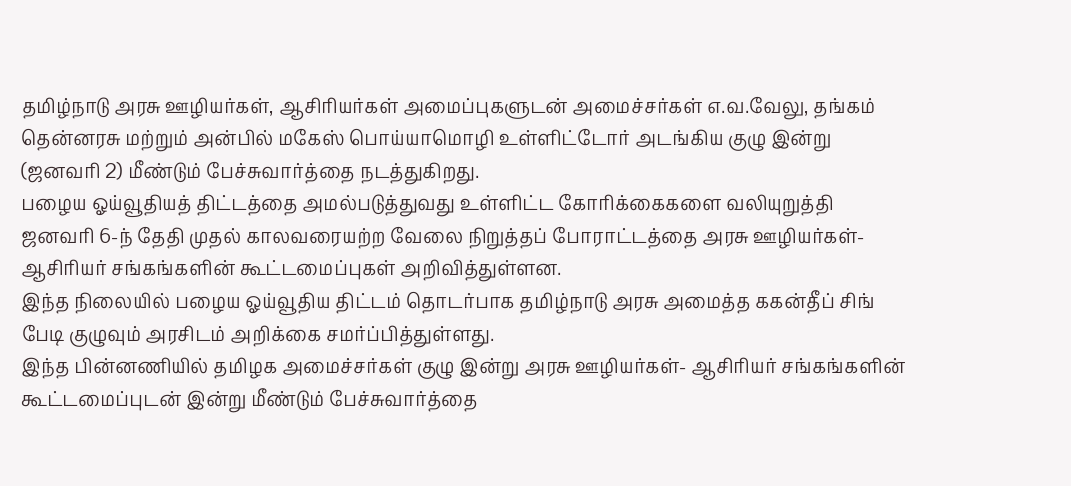தமிழ்நாடு அரசு ஊழியர்கள், ஆசிரியர்கள் அமைப்புகளுடன் அமைச்சர்கள் எ.வ.வேலு, தங்கம் தென்னரசு மற்றும் அன்பில் மகேஸ் பொய்யாமொழி உள்ளிட்டோர் அடங்கிய குழு இன்று (ஜனவரி 2) மீண்டும் பேச்சுவார்த்தை நடத்துகிறது.
பழைய ஓய்வூதியத் திட்டத்தை அமல்படுத்துவது உள்ளிட்ட கோரிக்கைகளை வலியுறுத்தி ஜனவரி 6-ந் தேதி முதல் காலவரையற்ற வேலை நிறுத்தப் போராட்டத்தை அரசு ஊழியர்கள்- ஆசிரியர் சங்கங்களின் கூட்டமைப்புகள் அறிவித்துள்ளன.
இந்த நிலையில் பழைய ஓய்வூதிய திட்டம் தொடர்பாக தமிழ்நாடு அரசு அமைத்த ககன்தீப் சிங் பேடி குழுவும் அரசிடம் அறிக்கை சமர்ப்பித்துள்ளது.
இந்த பின்னணியில் தமிழக அமைச்சர்கள் குழு இன்று அரசு ஊழியர்கள்- ஆசிரியர் சங்கங்களின் கூட்டமைப்புடன் இன்று மீண்டும் பேச்சுவார்த்தை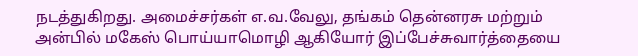நடத்துகிறது. அமைச்சர்கள் எ.வ.வேலு, தங்கம் தென்னரசு மற்றும் அன்பில் மகேஸ் பொய்யாமொழி ஆகியோர் இப்பேச்சுவார்த்தையை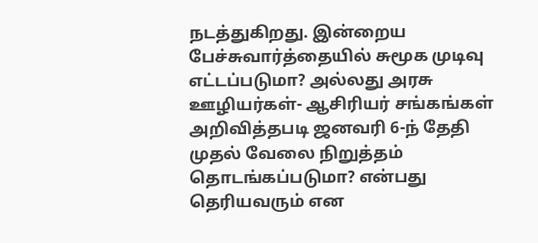நடத்துகிறது. இன்றைய பேச்சுவார்த்தையில் சுமூக முடிவு எட்டப்படுமா? அல்லது அரசு ஊழியர்கள்- ஆசிரியர் சங்கங்கள் அறிவித்தபடி ஜனவரி 6-ந் தேதி முதல் வேலை நிறுத்தம் தொடங்கப்படுமா? என்பது தெரியவரும் என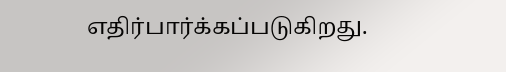எதிர்பார்க்கப்படுகிறது.